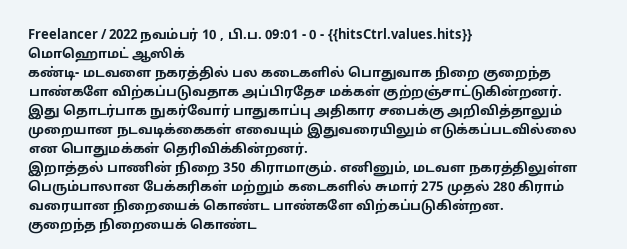Freelancer / 2022 நவம்பர் 10 , பி.ப. 09:01 - 0 - {{hitsCtrl.values.hits}}
மொஹொமட் ஆஸிக்
கண்டி- மடவளை நகரத்தில் பல கடைகளில் பொதுவாக நிறை குறைந்த பாண்களே விற்கப்படுவதாக அப்பிரதேச மக்கள் குற்றஞ்சாட்டுகின்றனர்.
இது தொடர்பாக நுகர்வோர் பாதுகாப்பு அதிகார சபைக்கு அறிவித்தாலும் முறையான நடவடிக்கைகள் எவையும் இதுவரையிலும் எடுக்கப்படவில்லை என பொதுமக்கள் தெரிவிக்கின்றனர்.
இறாத்தல் பாணின் நிறை 350 கிராமாகும். எனினும், மடவள நகரத்திலுள்ள பெரும்பாலான பேக்கரிகள் மற்றும் கடைகளில் சுமார் 275 முதல் 280 கிராம் வரையான நிறையைக் கொண்ட பாண்களே விற்கப்படுகின்றன.
குறைந்த நிறையைக் கொண்ட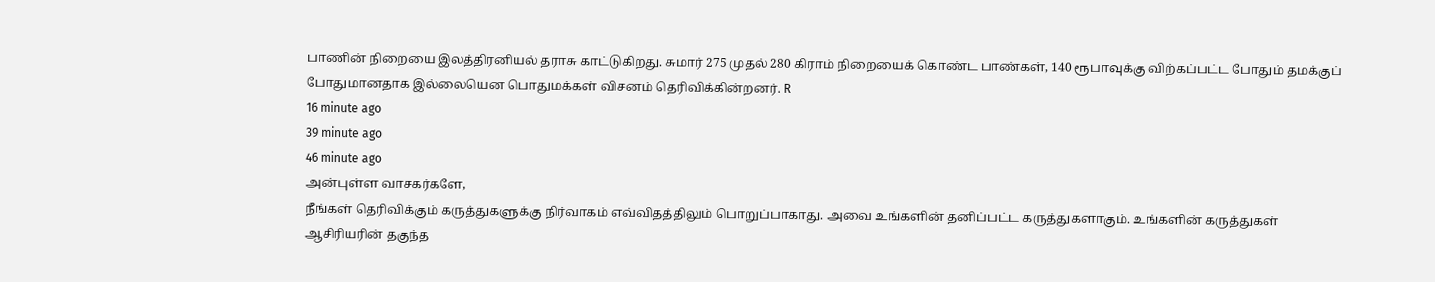பாணின் நிறையை இலத்திரனியல் தராசு காட்டுகிறது. சுமார் 275 முதல் 280 கிராம் நிறையைக் கொண்ட பாண்கள், 140 ரூபாவுக்கு விற்கப்பட்ட போதும் தமக்குப் போதுமானதாக இல்லையென பொதுமக்கள் விசனம் தெரிவிக்கின்றனர். R
16 minute ago
39 minute ago
46 minute ago
அன்புள்ள வாசகர்களே,
நீங்கள் தெரிவிக்கும் கருத்துகளுக்கு நிர்வாகம் எவ்விதத்திலும் பொறுப்பாகாது. அவை உங்களின் தனிப்பட்ட கருத்துகளாகும். உங்களின் கருத்துகள் ஆசிரியரின் தகுந்த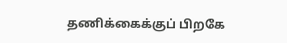தணிக்கைக்குப் பிறகே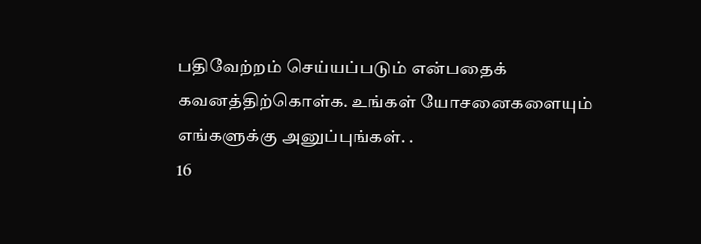பதிவேற்றம் செய்யப்படும் என்பதைக் கவனத்திற்கொள்க. உங்கள் யோசனைகளையும் எங்களுக்கு அனுப்புங்கள். .
16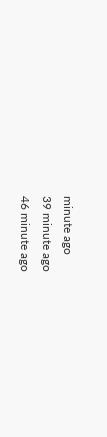minute ago
39 minute ago
46 minute ago